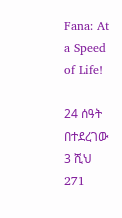Fana: At a Speed of Life!

24 ሰዓት በተደረገው 3 ሺህ 271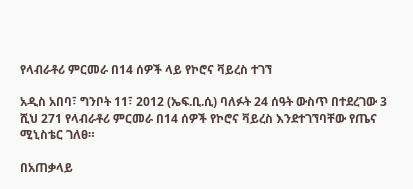የላብራቶሪ ምርመራ በ14 ሰዎች ላይ የኮሮና ቫይረስ ተገኘ

አዲስ አበባ፣ ግንቦት 11፣ 2012 (ኤፍ.ቢ.ሲ) ባለፉት 24 ሰዓት ውስጥ በተደረገው 3 ሺህ 271 የላብራቶሪ ምርመራ በ14 ሰዎች የኮሮና ቫይረስ እንደተገኘባቸው የጤና ሚኒስቴር ገለፀ።

በአጠቃላይ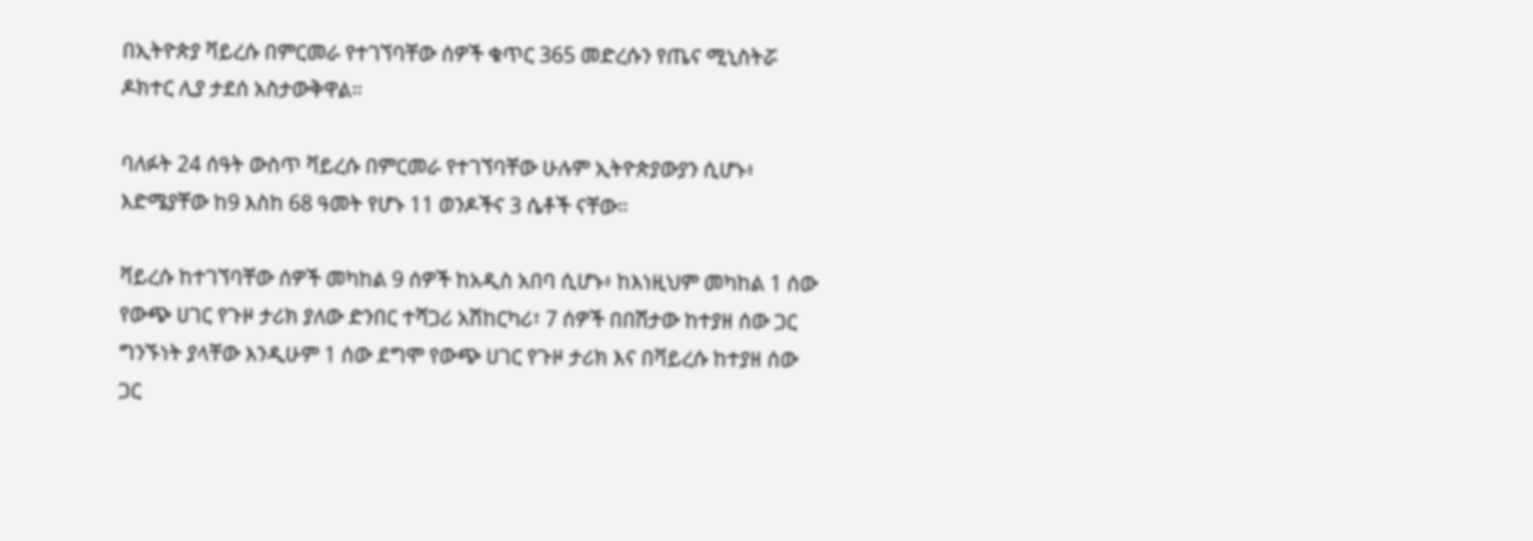በኢትዮጵያ ቫይረሱ በምርመራ የተገኘባቸው ሰዎች ቁጥር 365 መድረሱን የጤና ሚኒስትሯ ዶክተር ሊያ ታደሰ አስታውቅዋል።

ባለፉት 24 ሰዓት ውስጥ ቫይረሱ በምርመራ የተገኘባቸው ሁሉም ኢትዮጵያውያን ሲሆኑ፥ እድሜያቸው ከ9 እስከ 68 ዓመት የሆኑ 11 ወንዶችና 3 ሴቶች ናቸው።

ቫይረሱ ከተገኘባቸው ሰዎች መካከል 9 ሰዎች ከአዲስ አበባ ሲሆኑ፥ ከእነዚህም መካከል 1 ሰው የውጭ ሀገር የጉዞ ታሪክ ያለው ድንበር ተሻጋሪ አሽከርካሪ፣ 7 ሰዎች በበሽታው ከተያዘ ሰው ጋር ግንኙነት ያላቸው እንዲሁም 1 ሰው ደግሞ የውጭ ሀገር የጉዞ ታሪክ እና በቫይረሱ ከተያዘ ሰው ጋር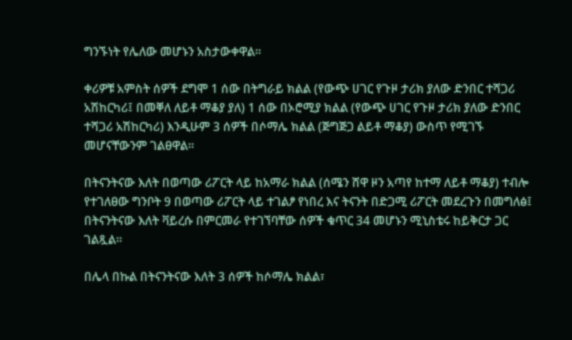ግንኙነት የሌለው መሆኑን አስታውቀዋል።

ቀሪዎቹ አምስት ሰዎች ደግሞ 1 ሰው በትግራይ ክልል (የውጭ ሀገር የጉዞ ታሪክ ያለው ድንበር ተሻጋሪ አሽከርካሪ፤ በመቐለ ለይቶ ማቆያ ያለ) 1 ሰው በኦሮሚያ ክልል (የውጭ ሀገር የጉዞ ታሪክ ያለው ድንበር ተሻጋሪ አሽከርካሪ) እንዲሁም 3 ሰዎች በሶማሌ ክልል (ጅግጅጋ ልይቶ ማቆያ) ውስጥ የሚገኙ መሆናቸውንም ገልፀዋል።

በትናንትናው እለት በወጣው ሪፖርት ላይ ከአማራ ክልል (ሰሜን ሸዋ ዞን አጣየ ከተማ ለይቶ ማቆያ) ተብሎ የተገለፀው ግንቦት 9 በወጣው ሪፖርት ላይ ተገልፆ የነበረ እና ትናንት በድጋሚ ሪፖርት መደረጉን በመግለፅ፤ በትናንትናው እለት ቫይረሱ በምርመራ የተገኘባቸው ሰዎች ቁጥር 34 መሆኑን ሚኒስቴሩ ከይቅርታ ጋር ገልጿል።

በሌላ በኩል በትናንትናው እለት 3 ሰዎች ከሶማሌ ክልል፣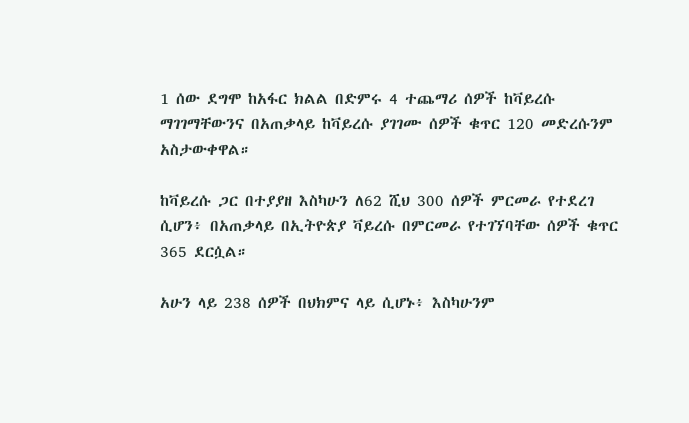1 ሰው ደግሞ ከአፋር ክልል በድምሩ 4 ተጨማሪ ሰዎች ከቫይረሱ ማገገማቸውንና በአጠቃላይ ከቫይረሱ ያገገሙ ሰዎች ቁጥር 120 መድረሱንም አስታውቀዋል።

ከቫይረሱ ጋር በተያያዘ እስካሁን ለ62 ሺህ 300 ሰዎች ምርመራ የተደረገ ሲሆን፥ በአጠቃላይ በኢትዮጵያ ቫይረሱ በምርመራ የተገኘባቸው ሰዎች ቁጥር 365 ደርሷል።

አሁን ላይ 238 ሰዎች በህክምና ላይ ሲሆኑ፥ እስካሁንም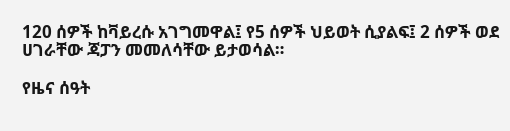120 ሰዎች ከቫይረሱ አገግመዋል፤ የ5 ሰዎች ህይወት ሲያልፍ፤ 2 ሰዎች ወደ ሀገራቸው ጃፓን መመለሳቸው ይታወሳል።

የዜና ሰዓት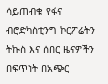ሳይጠብቁ የፋና ብሮድካስቲንግ ኮርፖሬትን ትኩስ እና ሰበር ዜናዎችን በፍጥነት በአጭር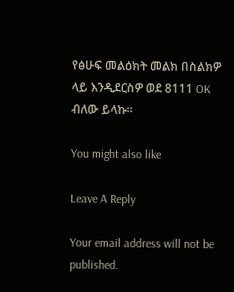የፅሁፍ መልዕክት መልክ በስልክዎ ላይ እንዲደርስዎ ወደ 8111 OK ብለው ይላኩ።

You might also like

Leave A Reply

Your email address will not be published.